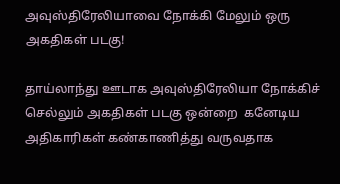அவுஸ்திரேலியாவை நோக்கி மேலும் ஒரு அகதிகள் படகு!

தாய்லாந்து ஊடாக அவுஸ்திரேலியா நோக்கிச் செல்லும் அகதிகள் படகு ஒன்றை  கனேடிய அதிகாரிகள் கண்காணித்து வருவதாக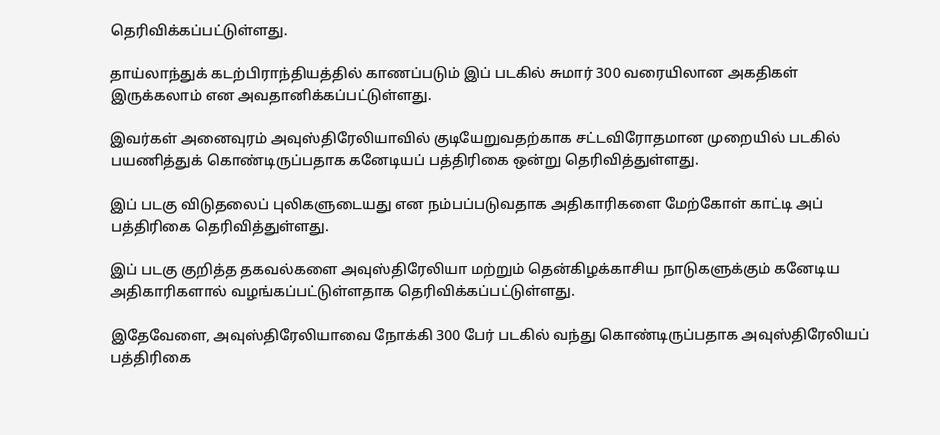தெரிவிக்கப்பட்டுள்ளது.

தாய்லாந்துக் கடற்பிராந்தியத்தில் காணப்படும் இப் படகில் சுமார் 300 வரையிலான அகதிகள் இருக்கலாம் என அவதானிக்கப்பட்டுள்ளது.

இவர்கள் அனைவுரம் அவுஸ்திரேலியாவில் குடியேறுவதற்காக சட்டவிரோதமான முறையில் படகில் பயணித்துக் கொண்டிருப்பதாக கனேடியப் பத்திரிகை ஒன்று தெரிவித்துள்ளது.

இப் படகு விடுதலைப் புலிகளுடையது என நம்பப்படுவதாக அதிகாரிகளை மேற்கோள் காட்டி அப் பத்திரிகை தெரிவித்துள்ளது.

இப் படகு குறித்த தகவல்களை அவுஸ்திரேலியா மற்றும் தென்கிழக்காசிய நாடுகளுக்கும் கனேடிய அதிகாரிகளால் வழங்கப்பட்டுள்ளதாக தெரிவிக்கப்பட்டுள்ளது.

இதேவேளை, அவுஸ்திரேலியாவை நோக்கி 300 பேர் படகில் வந்து கொண்டிருப்பதாக அவுஸ்திரேலியப் பத்திரிகை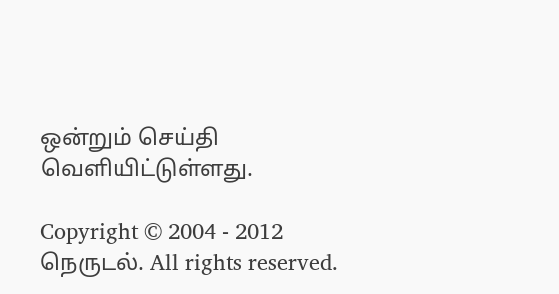ஒன்றும் செய்தி வெளியிட்டுள்ளது.

Copyright © 2004 - 2012 நெருடல். All rights reserved.